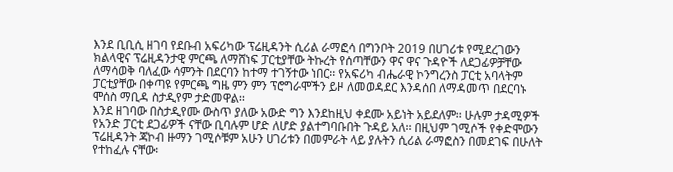እንደ ቢቢሲ ዘገባ የደቡብ አፍሪካው ፕሬዚዳንት ሲሪል ራማፎሳ በግንቦት 2019 በሀገሪቱ የሚደረገውን ክልላዊና ፕሬዚዳንታዊ ምርጫ ለማሸነፍ ፓርቲያቸው ትኩረት የሰጣቸውን ዋና ዋና ጉዳዮች ለደጋፊዎቻቸው ለማሳወቅ ባለፈው ሳምንት በደርባን ከተማ ተገኝተው ነበር፡፡ የአፍሪካ ብሔራዊ ኮንግረንስ ፓርቲ አባላትም ፓርቲያቸው በቀጣዩ የምርጫ ግዜ ምን ምን ፕሮግራሞችን ይዞ ለመወዳደር እንዳሰበ ለማዳመጥ በደርባኑ ሞሰስ ማቢዳ ስታዲየም ታድመዋል፡፡
እንደ ዘገባው በስታዲየሙ ውስጥ ያለው አውድ ግን እንደከዚህ ቀደሙ አይነት አይደለም፡፡ ሁሉም ታዳሚዎች የአንድ ፓርቲ ደጋፊዎች ናቸው ቢባሉም ሆድ ለሆድ ያልተግባቡበት ጉዳይ አለ፡፡ በዚህም ገሚሶች የቀድሞውን ፕሬዚዳንት ጃኮብ ዙማን ገሚሶቹም አሁን ሀገሪቱን በመምራት ላይ ያሉትን ሲሪል ራማፎስን በመደገፍ በሁለት የተከፈሉ ናቸው፡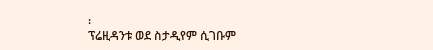፡
ፕሬዚዳንቱ ወደ ስታዲየም ሲገቡም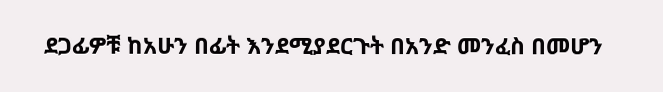ደጋፊዎቹ ከአሁን በፊት እንደሚያደርጉት በአንድ መንፈስ በመሆን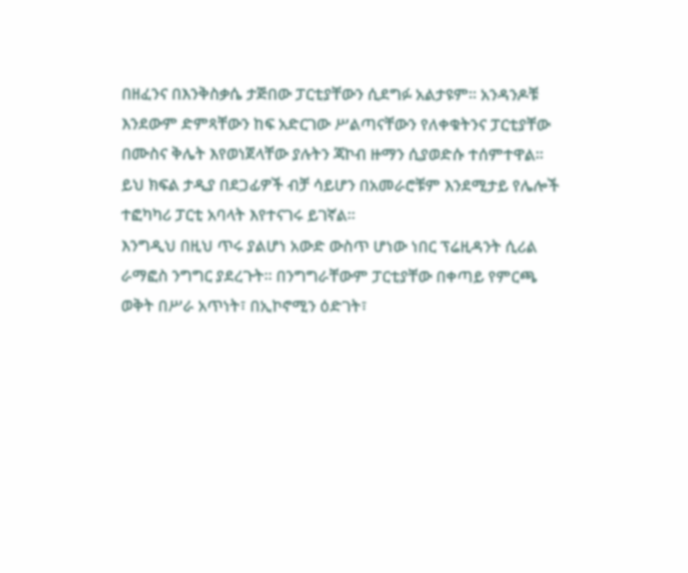በዘፈንና በእንቅስቃሴ ታጅበው ፓርቲያቸውን ሲደግፉ አልታዩም፡፡ አንዳንዶቹ እንደውም ድምጻቸውን ከፍ አድርገው ሥልጣናቸውን የለቀቁትንና ፓርቲያቸው በሙስና ቅሌት እየወነጀላቸው ያሉትን ጃኮብ ዙማን ሲያወድሱ ተሰምተዋል፡፡ ይህ ክፍል ታዲያ በደጋፊዎች ብቻ ሳይሆን በአመራሮቹም እንደሚታይ የሌሎች ተፎካካሪ ፓርቲ አባላት እየተናገሩ ይገኛል፡፡
እንግዲህ በዚህ ጥሩ ያልሆነ አውድ ውስጥ ሆነው ነበር ፕሬዚዳንት ሲሪል ራማፎስ ንግግር ያደረጉት፡፡ በንግግራቸውም ፓርቲያቸው በቀጣይ የምርጫ ወቅት በሥራ አጥነት፣ በኢኮኖሚን ዕድገት፣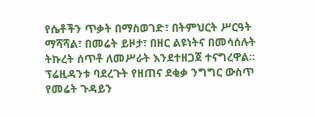የሴቶችን ጥቃት በማስወገድ፣ በትምህርት ሥርዓት ማሻሻል፣ በመሬት ይዞታ፣ በዘር ልዩነትና በመሳሰሉት ትኩረት ሰጥቶ ለመሥራት እንደተዘጋጀ ተናግረዋል፡፡
ፕሬዚዳንቱ ባደረጉት የዘጠና ደቂቃ ንግግር ውስጥ የመሬት ጉዳይን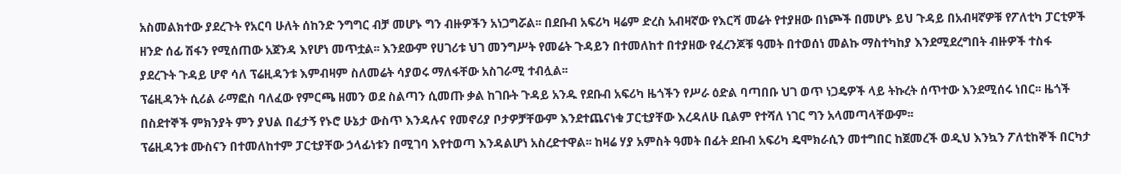አስመልክተው ያደረጉት የአርባ ሁለት ሰከንድ ንግግር ብቻ መሆኑ ግን ብዙዎችን አነጋግሯል፡፡ በደቡብ አፍሪካ ዛሬም ድረስ አብዛኛው የእርሻ መሬት የተያዘው በነጮች በመሆኑ ይህ ጉዳይ በአብዛኛዎቹ የፖለቲካ ፓርቲዎች ዘንድ ሰፊ ሽፋን የሚሰጠው አጀንዳ እየሆነ መጥቷል፡፡ እንደውም የሀገሪቱ ህገ መንግሥት የመሬት ጉዳይን በተመለከተ በተያዘው የፈረንጆቹ ዓመት በተወሰነ መልኩ ማስተካከያ እንደሚደረግበት ብዙዎች ተስፋ ያደረጉት ጉዳይ ሆኖ ሳለ ፕሬዚዳንቱ እምብዛም ስለመሬት ሳያወሩ ማለፋቸው አስገራሚ ተብሏል፡፡
ፕሬዚዳንት ሲሪል ራማፎስ ባለፈው የምርጫ ዘመን ወደ ስልጣን ሲመጡ ቃል ከገቡት ጉዳይ አንዱ የደቡብ አፍሪካ ዜጎችን የሥራ ዕድል ባጣበቡ ህገ ወጥ ነጋዴዎች ላይ ትኩረት ሰጥተው እንደሚሰሩ ነበር፡፡ ዜጎች በስደተኞች ምክንያት ምን ያህል በፈታኝ የኑሮ ሁኔታ ውስጥ እንዳሉና የመኖሪያ ቦታዎቻቸውም እንደተጨናነቁ ፓርቲያቸው እረዳለሁ ቢልም የተሻለ ነገር ግን አላመጣላቸውም፡፡
ፕሬዚዳንቱ ሙስናን በተመለከተም ፓርቲያቸው ኃላፊነቱን በሚገባ እየተወጣ እንዳልሆነ አስረድተዋል፡፡ ከዛሬ ሃያ አምስት ዓመት በፊት ደቡብ አፍሪካ ዴሞክራሲን መተግበር ከጀመረች ወዲህ እንኳን ፖለቲከኞች በርካታ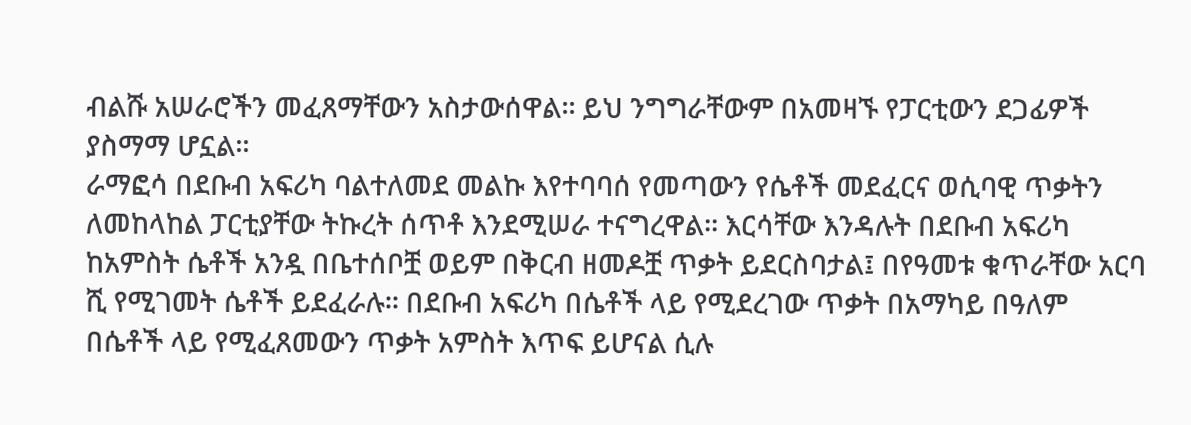ብልሹ አሠራሮችን መፈጸማቸውን አስታውሰዋል፡፡ ይህ ንግግራቸውም በአመዛኙ የፓርቲውን ደጋፊዎች ያስማማ ሆኗል፡፡
ራማፎሳ በደቡብ አፍሪካ ባልተለመደ መልኩ እየተባባሰ የመጣውን የሴቶች መደፈርና ወሲባዊ ጥቃትን ለመከላከል ፓርቲያቸው ትኩረት ሰጥቶ እንደሚሠራ ተናግረዋል፡፡ እርሳቸው እንዳሉት በደቡብ አፍሪካ ከአምስት ሴቶች አንዷ በቤተሰቦቿ ወይም በቅርብ ዘመዶቿ ጥቃት ይደርስባታል፤ በየዓመቱ ቁጥራቸው አርባ ሺ የሚገመት ሴቶች ይደፈራሉ፡፡ በደቡብ አፍሪካ በሴቶች ላይ የሚደረገው ጥቃት በአማካይ በዓለም በሴቶች ላይ የሚፈጸመውን ጥቃት አምስት እጥፍ ይሆናል ሲሉ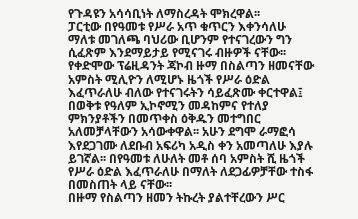የጉዳዩን አሳሳቢነት ለማስረዳት ሞክረዋል፡፡
ፓርቲው በየዓመቱ የሥራ አጥ ቁጥርን እቀንሳለሁ ማለቱ መገለጫ ባህሪው ቢሆንም የተናገረውን ግን ሲፈጽም እንደማይታይ የሚናገሩ ብዙዎች ናቸው፡፡ የቀድሞው ፕሬዚዳንት ጃኮብ ዙማ በስልጣን ዘመናቸው አምስት ሚሊዮን ለሚሆኑ ዜጎች የሥራ ዕድል እፈጥራለሁ ብለው የተናገሩትን ሳይፈጽሙ ቀርተዋል፤ በወቅቱ የዓለም ኢኮኖሚን መዳከምና የተለያ ምክንያቶችን በመጥቀስ ዕቅዱን መተግበር አለመቻላቸውን አሳውቀዋል፡፡ አሁን ደግሞ ራማፎሳ እየደጋገሙ ለደቡብ አፍሪካ አዲስ ቀን አመጣለሁ እያሉ ይገኛል፡፡ በየዓመቱ ለሁለት መቶ ሰባ አምስት ሺ ዜጎች የሥራ ዕድል እፈጥራለሁ በማለት ለደጋፊዎቻቸው ተስፋ በመስጠት ላይ ናቸው፡፡
በዙማ የስልጣን ዘመን ትኩረት ያልተቸረውን ሥር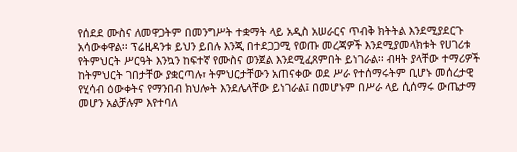የሰደደ ሙስና ለመዋጋትም በመንግሥት ተቋማት ላይ አዲስ አሠራርና ጥብቅ ክትትል እንደሚያደርጉ አሳውቀዋል፡፡ ፕሬዚዳንቱ ይህን ይበሉ እንጂ በተደጋጋሚ የወጡ መረጃዎች እንደሚያመላክቱት የሀገሪቱ የትምህርት ሥርዓት እንኳን ከፍተኛ የሙስና ወንጀል እንደሚፈጸምበት ይነገራል፡፡ ብዛት ያላቸው ተማሪዎች ከትምህርት ገበታቸው ያቋርጣሉ፣ ትምህርታቸውን አጠናቀው ወደ ሥራ የተሰማሩትም ቢሆኑ መሰረታዊ የሂሳብ ዕውቀትና የማንበብ ክህሎት እንደሌላቸው ይነገራል፤ በመሆኑም በሥራ ላይ ሲሰማሩ ውጤታማ መሆን አልቻሉም እየተባለ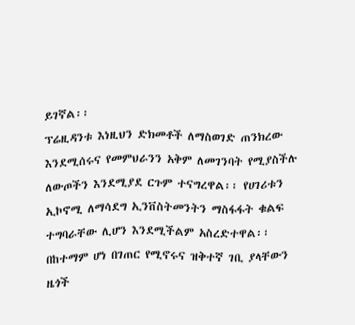ይገኛል፡፡
ፕሬዚዳንቱ እነዚህን ድክመቶች ለማስወገድ ጠንክረው እንደሚሰሩና የመምህራንን አቅም ለመገንባት የሚያስችሉ ለውጦችን እንደሚያደ ርጉም ተናግረዋል፡፡ የሀገሪቱን ኢኮኖሚ ለማሳደግ ኢንቨስትመንትን ማስፋፋት ቁልፍ ተግባራቸው ሊሆን እንደሚችልም አስረድተዋል፡፡ በከተማም ሆነ በገጠር የሚኖሩና ዝቅተኛ ገቢ ያላቸውን ዜጎች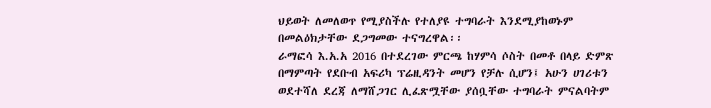ህይወት ለመለወጥ የሚያስችሉ የተለያዩ ተግባራት እንደሚያከወኑም በመልዕክታቸው ደጋግመው ተናግረዋል፡፡
ራማፎሳ እ.አ.አ 2016 በተደረገው ምርጫ ከሃምሳ ሶስት በመቶ በላይ ድምጽ በማምጣት የደቡብ አፍሪካ ፕሬዚዳንት መሆን የቻሉ ሲሆን፤ አሁን ሀገሪቱን ወደተሻለ ደረጃ ለማሸጋገር ሊፈጽሟቸው ያሰቧቸው ተግባራት ምናልባትም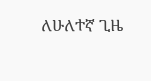ለሁለተኛ ጊዜ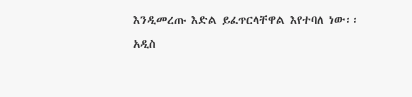እንዲመረጡ እድል ይፈጥርላቸዋል እየተባለ ነው፡፡
አዲስ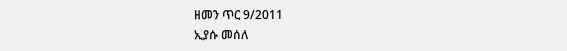ዘመን ጥር 9/2011
ኢያሱ መሰለ